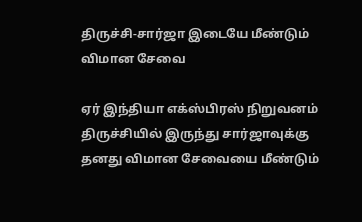திருச்சி-சார்ஜா இடையே மீண்டும் விமான சேவை

ஏர் இந்தியா எக்ஸ்பிரஸ் நிறுவனம் திருச்சியில் இருந்து சார்ஜாவுக்கு தனது விமான சேவையை மீண்டும்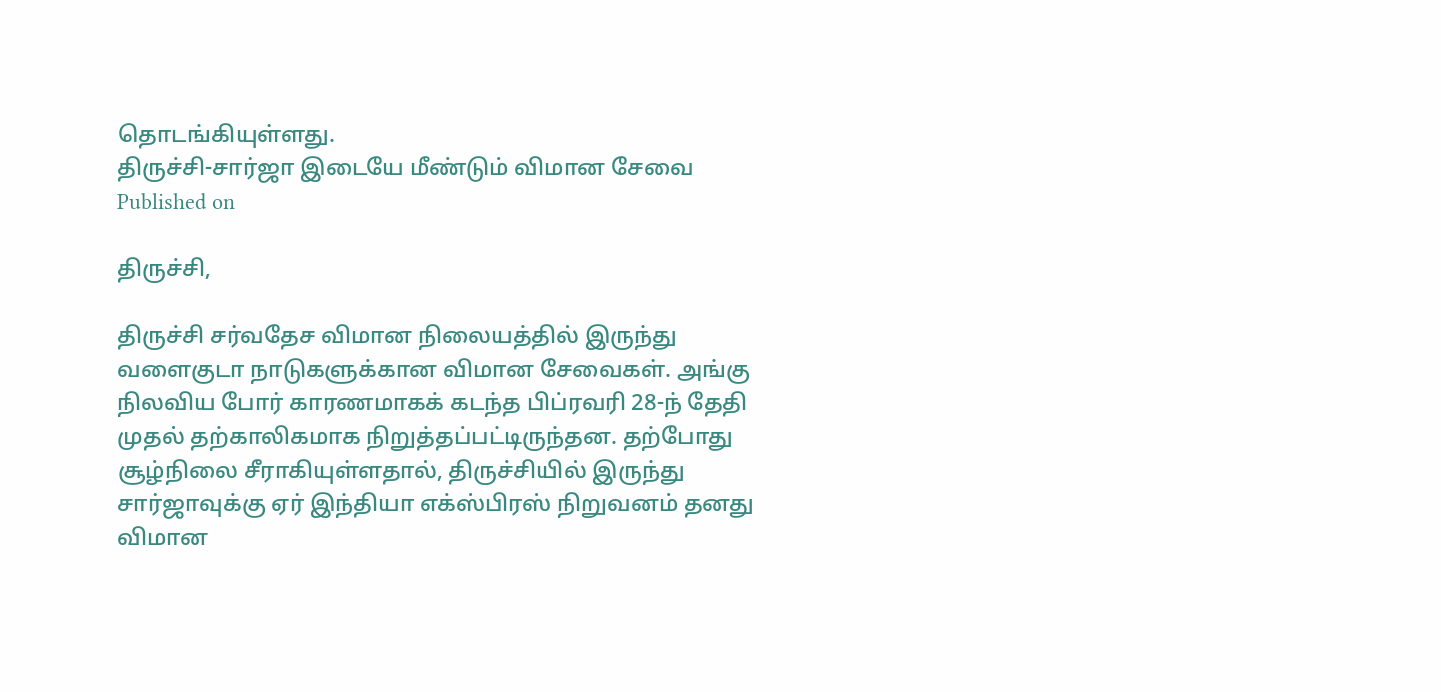தொடங்கியுள்ளது.
திருச்சி-சார்ஜா இடையே மீண்டும் விமான சேவை
Published on

திருச்சி,

திருச்சி சர்வதேச விமான நிலையத்தில் இருந்து வளைகுடா நாடுகளுக்கான விமான சேவைகள். அங்கு நிலவிய போர் காரணமாகக் கடந்த பிப்ரவரி 28-ந் தேதி முதல் தற்காலிகமாக நிறுத்தப்பட்டிருந்தன. தற்போது சூழ்நிலை சீராகியுள்ளதால், திருச்சியில் இருந்து சார்ஜாவுக்கு ஏர் இந்தியா எக்ஸ்பிரஸ் நிறுவனம் தனது விமான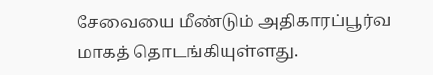சேவையை மீண்டும் அதிகாரப்பூர்வ மாகத் தொடங்கியுள்ளது.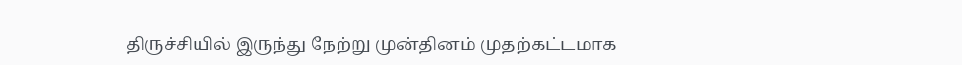திருச்சியில் இருந்து நேற்று முன்தினம் முதற்கட்டமாக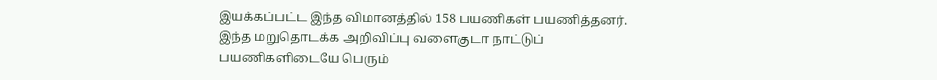இயக்கப்பட்ட இந்த விமானத்தில் 158 பயணிகள் பயணித்தனர். இந்த மறுதொடக்க அறிவிப்பு வளைகுடா நாட்டுப் பயணிகளிடையே பெரும்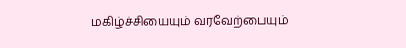மகிழ்ச்சியையும் வரவேற்பையும்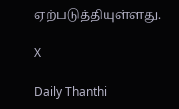ஏற்படுத்தியுள்ளது.

X

Daily Thanthi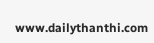www.dailythanthi.com